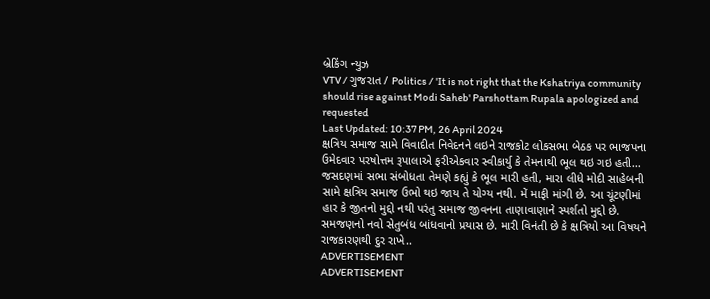બ્રેકિંગ ન્યુઝ
VTV / ગુજરાત / Politics / 'It is not right that the Kshatriya community should rise against Modi Saheb' Parshottam Rupala apologized and requested
Last Updated: 10:37 PM, 26 April 2024
ક્ષત્રિય સમાજ સામે વિવાદીત નિવેદનને લઇને રાજકોટ લોકસભા બેઠક પર ભાજપના ઉમેદવાર પરષોત્તમ રૂપાલાએ ફરીએકવાર સ્વીકાર્યુ કે તેમનાથી ભૂલ થઇ ગઇ હતી... જસદણમાં સભા સંબોધતા તેમણે કહ્યું કે ભૂલ મારી હતી, મારા લીધે મોદી સાહેબની સામે ક્ષત્રિય સમાજ ઉભો થઇ જાય તે યોગ્ય નથી. મેં માફી માંગી છે. આ ચૂંટણીમાં હાર કે જીતનો મુદ્દો નથી પરંતુ સમાજ જીવનના તાણાવાણાને સ્પર્શતો મુદ્દો છે. સમજણનો નવો સેતુબંધ બાંધવાનો પ્રયાસ છે. મારી વિનંતી છે કે ક્ષત્રિયો આ વિષયને રાજકારણથી દુર રાખે..
ADVERTISEMENT
ADVERTISEMENT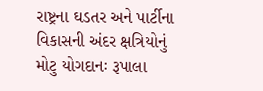રાષ્ટ્રના ઘડતર અને પાર્ટીના વિકાસની અંદર ક્ષત્રિયોનું મોટુ યોગદાનઃ રૂપાલા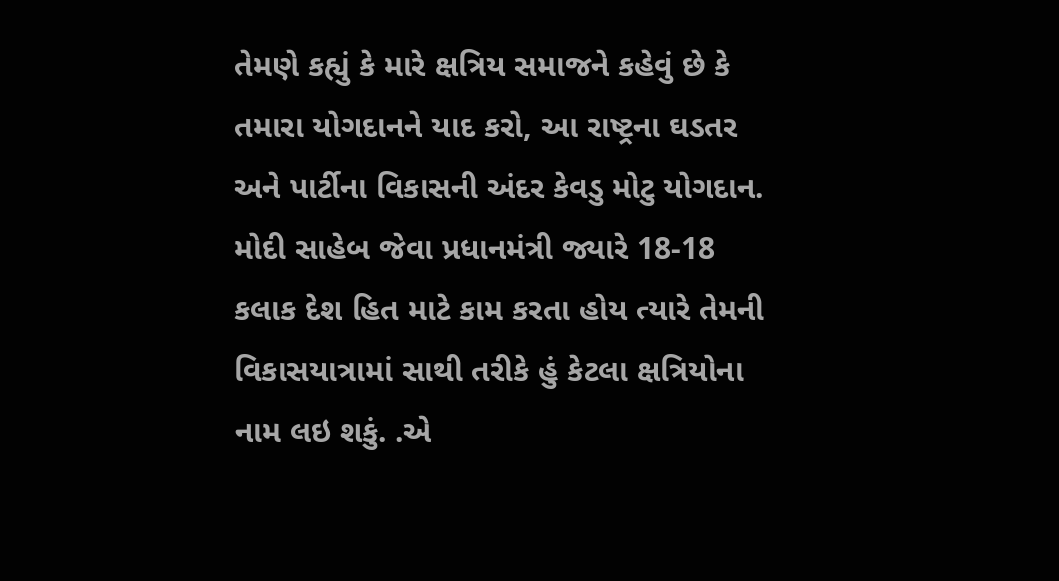તેમણે કહ્યું કે મારે ક્ષત્રિય સમાજને કહેવું છે કે તમારા યોગદાનને યાદ કરો, આ રાષ્ટ્રના ઘડતર અને પાર્ટીના વિકાસની અંદર કેવડુ મોટુ યોગદાન. મોદી સાહેબ જેવા પ્રધાનમંત્રી જ્યારે 18-18 કલાક દેશ હિત માટે કામ કરતા હોય ત્યારે તેમની વિકાસયાત્રામાં સાથી તરીકે હું કેટલા ક્ષત્રિયોના નામ લઇ શકું. .એ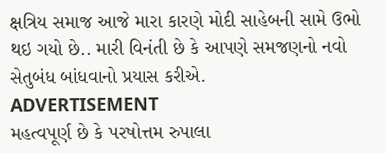ક્ષત્રિય સમાજ આજે મારા કારણે મોદી સાહેબની સામે ઉભો થઇ ગયો છે.. મારી વિનંતી છે કે આપણે સમજણનો નવો સેતુબંધ બાંધવાનો પ્રયાસ કરીએ.
ADVERTISEMENT
મહત્વપૂર્ણ છે કે પરષોત્તમ રુપાલા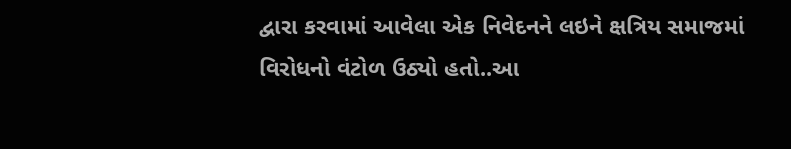દ્વારા કરવામાં આવેલા એક નિવેદનને લઇને ક્ષત્રિય સમાજમાં વિરોધનો વંટોળ ઉઠ્યો હતો..આ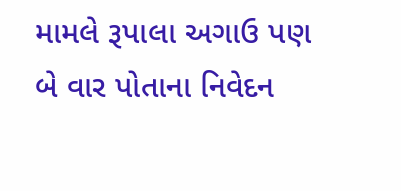મામલે રૂપાલા અગાઉ પણ બે વાર પોતાના નિવેદન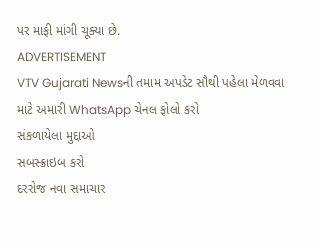પર માફી માંગી ચૂક્યા છે.
ADVERTISEMENT
VTV Gujarati Newsની તમામ અપડેટ સૌથી પહેલા મેળવવા માટે અમારી WhatsApp ચેનલ ફોલો કરો
સંકળાયેલા મુદ્દાઓ
સબસ્ક્રાઇબ કરો
દરરોજ નવા સમાચાર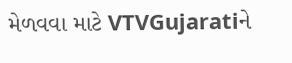મેળવવા માટે VTVGujaratiને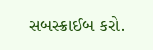સબસ્ક્રાઈબ કરો.